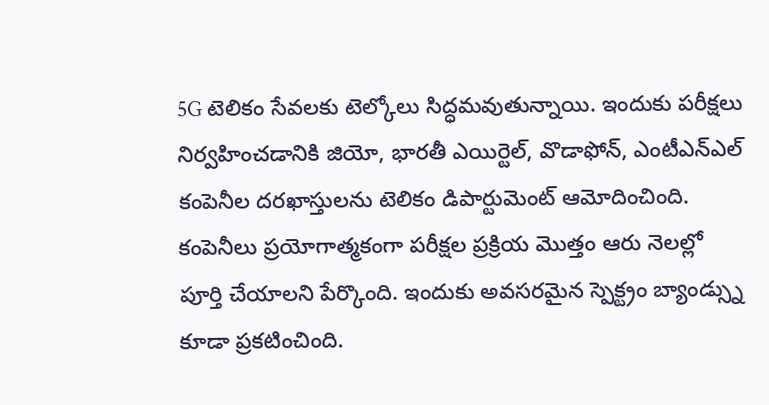5G టెలికం సేవలకు టెల్కోలు సిద్ధమవుతున్నాయి. ఇందుకు పరీక్షలు నిర్వహించడానికి జియో, భారతీ ఎయిర్టెల్, వొడాఫోన్, ఎంటీఎన్ఎల్ కంపెనీల దరఖాస్తులను టెలికం డిపార్టుమెంట్ ఆమోదించింది. కంపెనీలు ప్రయోగాత్మకంగా పరీక్షల ప్రక్రియ మొత్తం ఆరు నెలల్లో పూర్తి చేయాలని పేర్కొంది. ఇందుకు అవసరమైన స్పెక్ట్రం బ్యాండ్స్ను కూడా ప్రకటించింది.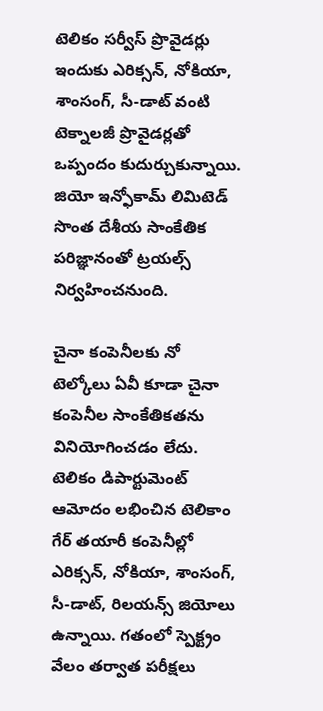టెలికం సర్వీస్ ప్రొవైడర్లు ఇందుకు ఎరిక్సన్, నోకియా, శాంసంగ్, సీ-డాట్ వంటి టెక్నాలజీ ప్రొవైడర్లతో ఒప్పందం కుదుర్చుకున్నాయి. జియో ఇన్ఫోకామ్ లిమిటెడ్ సొంత దేశీయ సాంకేతిక పరిజ్ఞానంతో ట్రయల్స్ నిర్వహించనుంది.

చైనా కంపెనీలకు నో
టెల్కోలు ఏవీ కూడా చైనా కంపెనీల సాంకేతికతను వినియోగించడం లేదు. టెలికం డిపార్టుమెంట్ ఆమోదం లభించిన టెలికాం గేర్ తయారీ కంపెనీల్లో ఎరిక్సన్, నోకియా, శాంసంగ్, సీ-డాట్, రిలయన్స్ జియోలు ఉన్నాయి. గతంలో స్పెక్ట్రం వేలం తర్వాత పరీక్షలు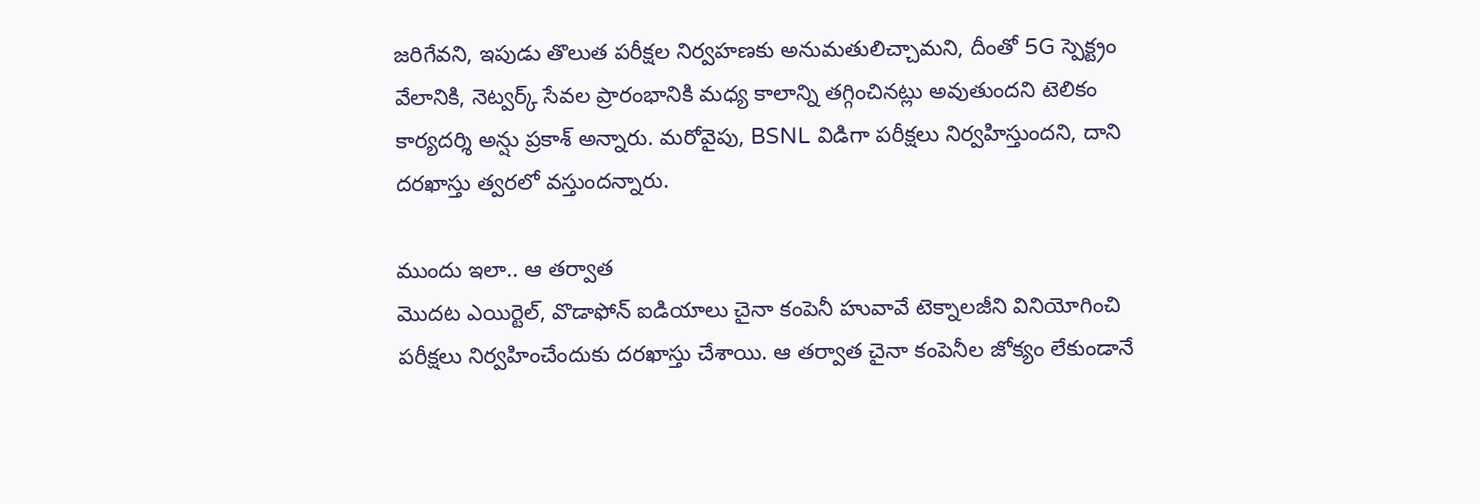జరిగేవని, ఇపుడు తొలుత పరీక్షల నిర్వహణకు అనుమతులిచ్చామని, దీంతో 5G స్పెక్ట్రం వేలానికి, నెట్వర్క్ సేవల ప్రారంభానికి మధ్య కాలాన్ని తగ్గించినట్లు అవుతుందని టెలికం కార్యదర్శి అన్షు ప్రకాశ్ అన్నారు. మరోవైపు, BSNL విడిగా పరీక్షలు నిర్వహిస్తుందని, దాని దరఖాస్తు త్వరలో వస్తుందన్నారు.

ముందు ఇలా.. ఆ తర్వాత
మొదట ఎయిర్టెల్, వొడాఫోన్ ఐడియాలు చైనా కంపెనీ హువావే టెక్నాలజీని వినియోగించి పరీక్షలు నిర్వహించేందుకు దరఖాస్తు చేశాయి. ఆ తర్వాత చైనా కంపెనీల జోక్యం లేకుండానే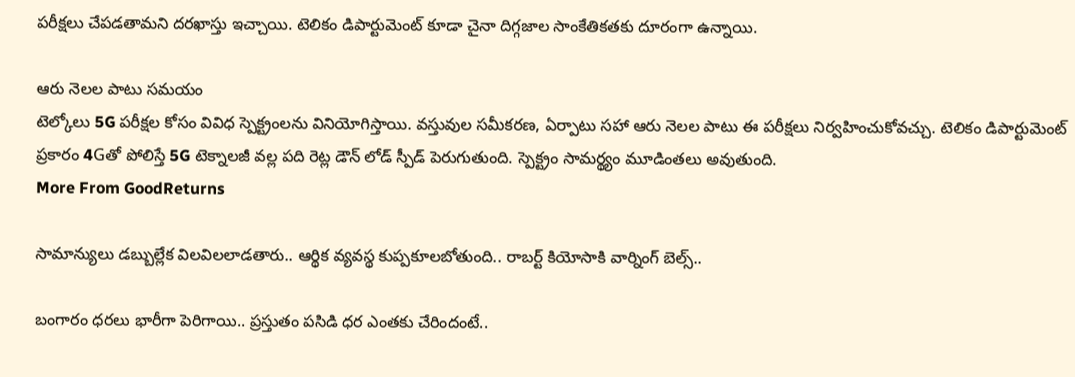పరీక్షలు చేపడతామని దరఖాస్తు ఇచ్చాయి. టెలికం డిపార్టుమెంట్ కూడా చైనా దిగ్గజాల సాంకేతికతకు దూరంగా ఉన్నాయి.

ఆరు నెలల పాటు సమయం
టెల్కోలు 5G పరీక్షల కోసం వివిధ స్పెక్ట్రంలను వినియోగిస్తాయి. వస్తువుల సమీకరణ, ఏర్పాటు సహా ఆరు నెలల పాటు ఈ పరీక్షలు నిర్వహించుకోవచ్చు. టెలికం డిపార్టుమెంట్ ప్రకారం 4Gతో పోలిస్తే 5G టెక్నాలజీ వల్ల పది రెట్ల డౌన్ లోడ్ స్పీడ్ పెరుగుతుంది. స్పెక్ట్రం సామర్థ్యం మూడింతలు అవుతుంది.
More From GoodReturns

సామాన్యులు డబ్బుల్లేక విలవిలలాడతారు.. ఆర్థిక వ్యవస్థ కుప్పకూలబోతుంది.. రాబర్ట్ కియోసాకి వార్నింగ్ బెల్స్..

బంగారం ధరలు భారీగా పెరిగాయి.. ప్రస్తుతం పసిడి ధర ఎంతకు చేరిందంటే..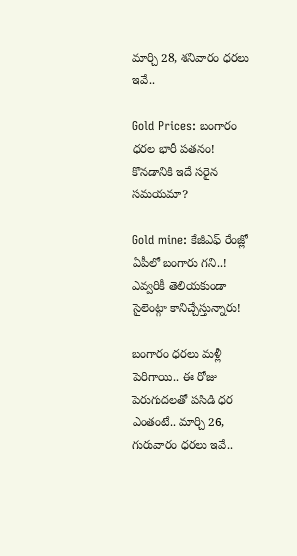మార్చి 28, శనివారం ధరలు ఇవే..

Gold Prices: బంగారం ధరల భారీ పతనం! కొనడానికి ఇదే సరైన సమయమా?

Gold mine: కేజీఎఫ్ రేంజ్లో ఏపీలో బంగారు గని..! ఎవ్వరికీ తెలియకుండా సైలెంట్గా కానిచ్చేస్తున్నారు!

బంగారం ధరలు మళ్లీ పెరిగాయి.. ఈ రోజు పెరుగుదలతో పసిడి ధర ఎంతంటే.. మార్చి 26, గురువారం ధరలు ఇవే..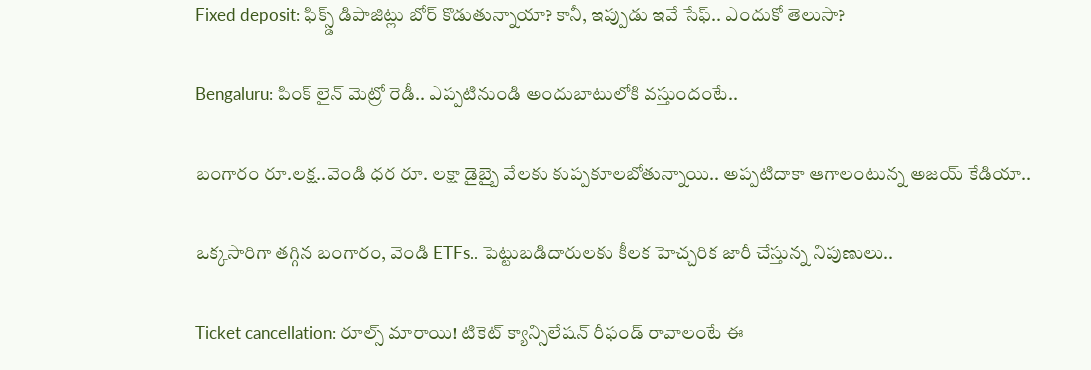Fixed deposit: ఫిక్స్డ్ డిపాజిట్లు బోర్ కొడుతున్నాయా? కానీ, ఇప్పుడు ఇవే సేఫ్.. ఎందుకో తెలుసా?

Bengaluru: పింక్ లైన్ మెట్రో రెడీ.. ఎప్పటినుండి అందుబాటులోకి వస్తుందంటే..

బంగారం రూ.లక్ష..వెండి ధర రూ. లక్షా డైబ్బై వేలకు కుప్పకూలబోతున్నాయి.. అప్పటిదాకా ఆగాలంటున్న అజయ్ కేడియా..

ఒక్కసారిగా తగ్గిన బంగారం, వెండి ETFs.. పెట్టుబడిదారులకు కీలక హెచ్చరిక జారీ చేస్తున్న నిపుణులు..

Ticket cancellation: రూల్స్ మారాయి! టికెట్ క్యాన్సిలేషన్ రీఫండ్ రావాలంటే ఈ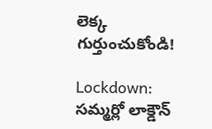లెక్క గుర్తుంచుకోండి!

Lockdown: సమ్మర్లో లాక్డౌన్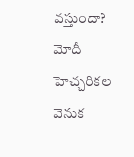వస్తుందా? మోదీ హెచ్చరికల వెనుక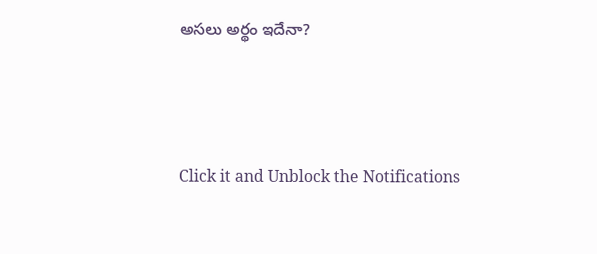అసలు అర్థం ఇదేనా?



Click it and Unblock the Notifications